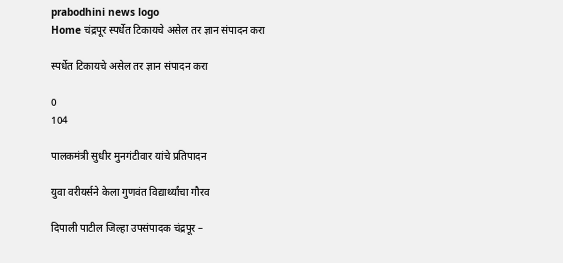prabodhini news logo
Home चंद्रपूर स्पर्धेत टिकायचे असेल तर ज्ञान संपादन करा

स्पर्धेत टिकायचे असेल तर ज्ञान संपादन करा

0
104

पालकमंत्री सुधीर मुनगंटीवार यांचे प्रतिपादन

युवा वरीयर्सने केला गुणवंत विद्यार्थ्यांचा गौरव

दिपाली पाटील जिल्हा उपसंपादक चंद्रपूर –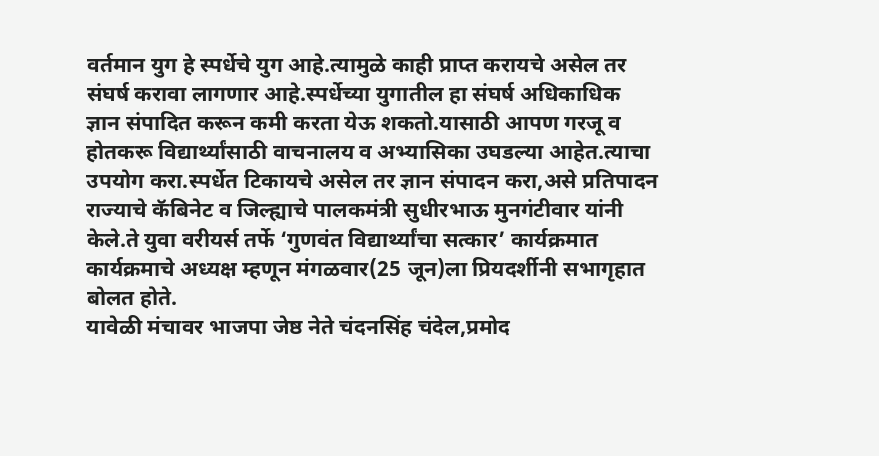वर्तमान युग हे स्पर्धेचे युग आहे.त्यामुळे काही प्राप्त करायचे असेल तर संघर्ष करावा लागणार आहे.स्पर्धेच्या युगातील हा संघर्ष अधिकाधिक ज्ञान संपादित करून कमी करता येऊ शकतो.यासाठी आपण गरजू व होतकरू विद्यार्थ्यांसाठी वाचनालय व अभ्यासिका उघडल्या आहेत.त्याचा उपयोग करा.स्पर्धेत टिकायचे असेल तर ज्ञान संपादन करा,असे प्रतिपादन राज्याचे कॅबिनेट व जिल्ह्याचे पालकमंत्री सुधीरभाऊ मुनगंटीवार यांनी केले.ते युवा वरीयर्स तर्फे ‘गुणवंत विद्यार्थ्यांचा सत्कार’ कार्यक्रमात कार्यक्रमाचे अध्यक्ष म्हणून मंगळवार(25 जून)ला प्रियदर्शीनी सभागृहात बोलत होते.
यावेळी मंचावर भाजपा जेष्ठ नेते चंदनसिंह चंदेल,प्रमोद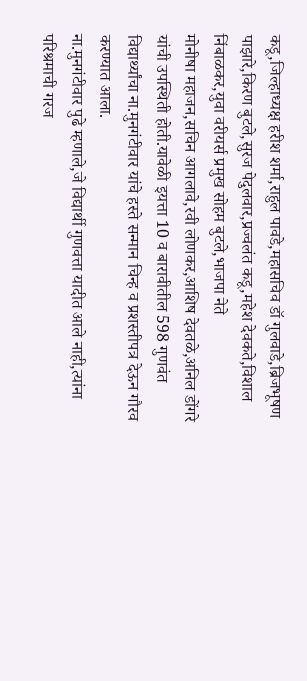कडू,जिल्हाध्यक्ष हरीश शर्मा,राहुल पावडे,महासचिव डॉ गुलवाडे,ब्रिजभूषण पाझारे,किरण बुटले,सुरज पेदुलवार,प्रज्वलंत कडू,महेश देवकते,विशाल निंबाळकर,युवा वरीयर्स प्रमुख सोहम बुटले,भाजपा नेते
मोनीषा महाजन,सचिन आगलावे,रवी लोणकर,आशिष देवतळे,अनिल डोंगरे यांची उपस्थिती होती.यावेळी इयत्ता 10 व बारावीतील 598 गुणवंत विद्यार्थ्यांचा ना.मुनगंटीवार यांचे हस्ते सन्मान चिन्ह व प्रशस्तीपत्र देऊन गौरव करण्यात आला.
ना.मुनगंटीवार पुढे म्हणाले,जे विद्यार्थी गुणवत्ता यादीत आले नाही,त्यांना परिश्रमाची गरज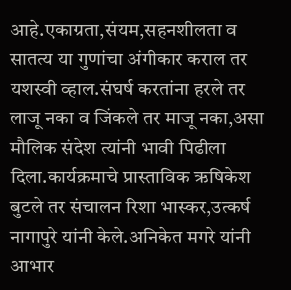आहे.एकाग्रता,संयम,सहनशीलता व सातत्य या गुणांचा अंगीकार कराल तर यशस्वी व्हाल.संघर्ष करतांना हरले तर लाजू नका व जिंकले तर माजू नका,असा मौलिक संदेश त्यांनी भावी पिढीला दिला.कार्यक्रमाचे प्रास्ताविक ऋषिकेश बुटले तर संचालन रिशा भास्कर,उत्कर्ष नागापुरे यांनी केले.अनिकेत मगरे यांनी आभार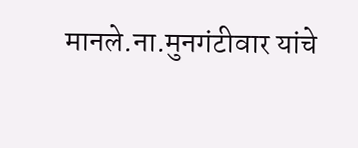मानले.ना.मुनगंटीवार यांचे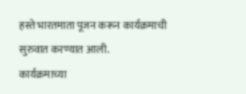हस्ते भारतमाता पूजन करून कार्यक्रमाची सुरुवात करण्यात आली.
कार्यक्रमाच्या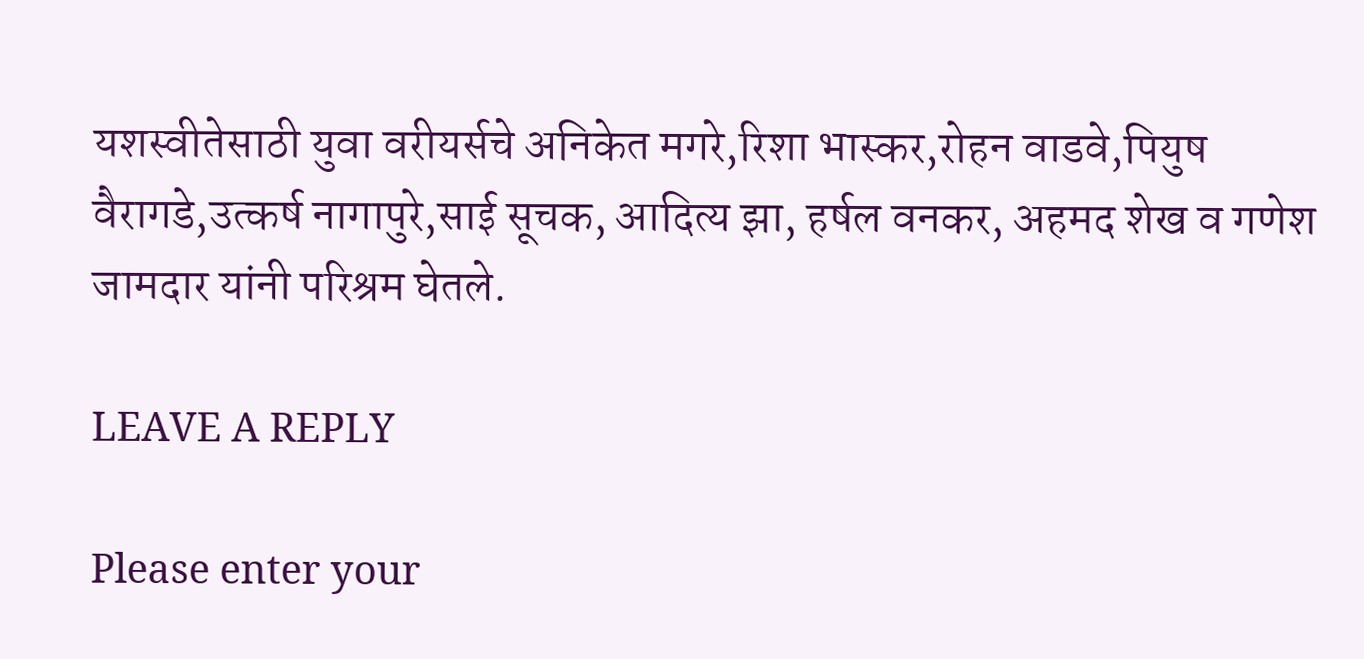यशस्वीतेसाठी युवा वरीयर्सचे अनिकेत मगरे,रिशा भास्कर,रोहन वाडवे,पियुष वैरागडे,उत्कर्ष नागापुरे,साई सूचक, आदित्य झा, हर्षल वनकर, अहमद शेख व गणेश जामदार यांनी परिश्रम घेतले.

LEAVE A REPLY

Please enter your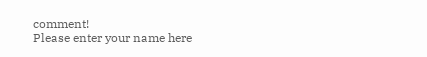comment!
Please enter your name here